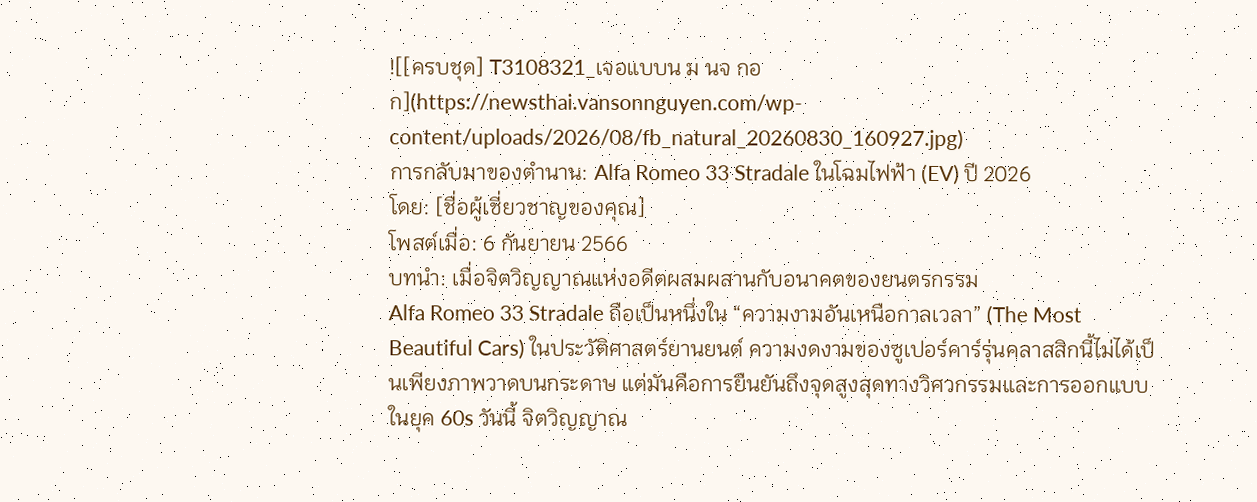![[ครบชุด] T3108321_เจอแบบน ม นจ กอก](https://newsthai.vansonnguyen.com/wp-content/uploads/2026/08/fb_natural_20260830_160927.jpg)
การกลับมาของตำนาน: Alfa Romeo 33 Stradale ในโฉมไฟฟ้า (EV) ปี 2026
โดย: [ชื่อผู้เชี่ยวชาญของคุณ]
โพสต์เมื่อ: 6 กันยายน 2566
บทนำ: เมื่อจิตวิญญาณแห่งอดีตผสมผสานกับอนาคตของยนตรกรรม
Alfa Romeo 33 Stradale ถือเป็นหนึ่งใน “ความงามอันเหนือกาลเวลา” (The Most Beautiful Cars) ในประวัติศาสตร์ยานยนต์ ความงดงามของซูเปอร์คาร์รุ่นคลาสสิกนี้ไม่ได้เป็นเพียงภาพวาดบนกระดาษ แต่มันคือการยืนยันถึงจุดสูงสุดทางวิศวกรรมและการออกแบบในยุค 60s วันนี้ จิตวิญญาณ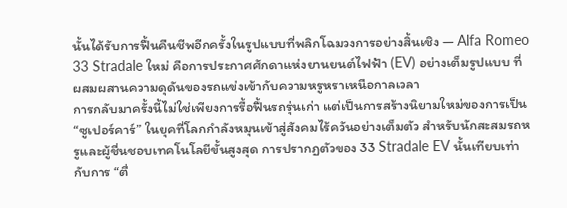นั้นได้รับการฟื้นคืนชีพอีกครั้งในรูปแบบที่พลิกโฉมวงการอย่างสิ้นเชิง — Alfa Romeo 33 Stradale ใหม่ คือการประกาศศักดาแห่งยานยนต์ไฟฟ้า (EV) อย่างเต็มรูปแบบ ที่ผสมผสานความดุดันของรถแข่งเข้ากับความหรูหราเหนือกาลเวลา
การกลับมาครั้งนี้ไม่ใช่เพียงการรื้อฟื้นรถรุ่นเก่า แต่เป็นการสร้างนิยามใหม่ของการเป็น “ซูเปอร์คาร์” ในยุคที่โลกกำลังหมุนเข้าสู่สังคมไร้ควันอย่างเต็มตัว สำหรับนักสะสมรถหรูและผู้ชื่นชอบเทคโนโลยีขั้นสูงสุด การปรากฏตัวของ 33 Stradale EV นั้นเทียบเท่ากับการ “ตื่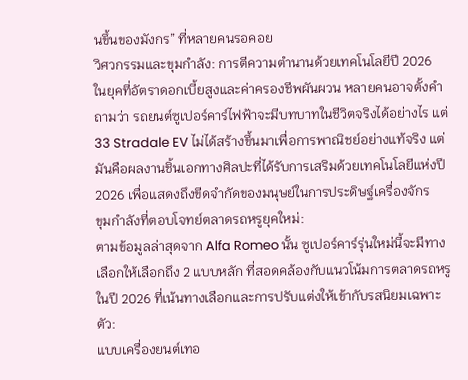นขึ้นของมังกร” ที่หลายคนรอคอย
วิศวกรรมและขุมกำลัง: การตีความตำนานด้วยเทคโนโลยีปี 2026
ในยุคที่อัตราดอกเบี้ยสูงและค่าครองชีพผันผวน หลายคนอาจตั้งคำถามว่า รถยนต์ซูเปอร์คาร์ไฟฟ้าจะมีบทบาทในชีวิตจริงได้อย่างไร แต่ 33 Stradale EV ไม่ได้สร้างขึ้นมาเพื่อการพาณิชย์อย่างแท้จริง แต่มันคือผลงานชิ้นเอกทางศิลปะที่ได้รับการเสริมด้วยเทคโนโลยีแห่งปี 2026 เพื่อแสดงถึงขีดจำกัดของมนุษย์ในการประดิษฐ์เครื่องจักร
ขุมกำลังที่ตอบโจทย์ตลาดรถหรูยุคใหม่:
ตามข้อมูลล่าสุดจาก Alfa Romeo นั้น ซูเปอร์คาร์รุ่นใหม่นี้จะมีทางเลือกให้เลือกถึง 2 แบบหลัก ที่สอดคล้องกับแนวโน้มการตลาดรถหรูในปี 2026 ที่เน้นทางเลือกและการปรับแต่งให้เข้ากับรสนิยมเฉพาะตัว:
แบบเครื่องยนต์เทอ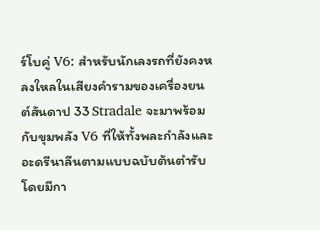ร์โบคู่ V6: สำหรับนักเลงรถที่ยังคงหลงใหลในเสียงคำรามของเครื่องยนต์สันดาป 33 Stradale จะมาพร้อมกับขุมพลัง V6 ที่ให้ทั้งพละกำลังและอะดรีนาลีนตามแบบฉบับต้นตำรับ โดยมีกา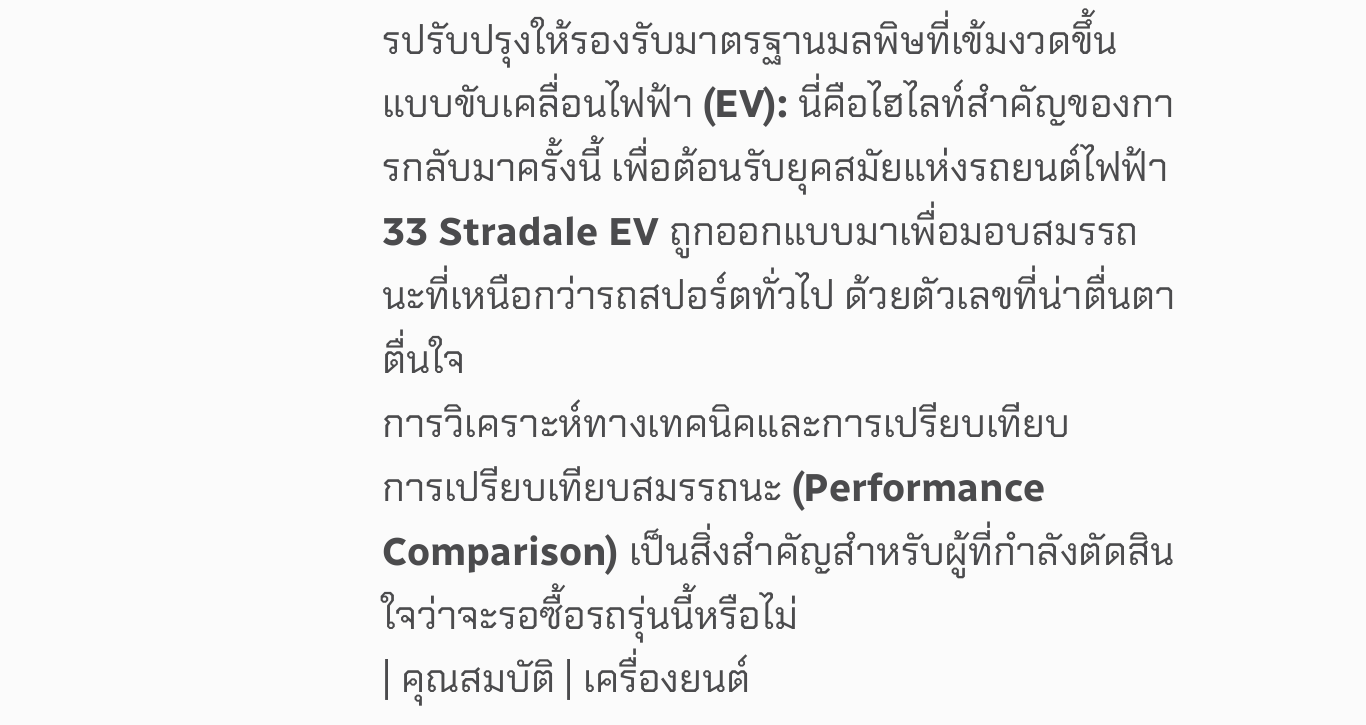รปรับปรุงให้รองรับมาตรฐานมลพิษที่เข้มงวดขึ้น
แบบขับเคลื่อนไฟฟ้า (EV): นี่คือไฮไลท์สำคัญของการกลับมาครั้งนี้ เพื่อต้อนรับยุคสมัยแห่งรถยนต์ไฟฟ้า 33 Stradale EV ถูกออกแบบมาเพื่อมอบสมรรถนะที่เหนือกว่ารถสปอร์ตทั่วไป ด้วยตัวเลขที่น่าตื่นตาตื่นใจ
การวิเคราะห์ทางเทคนิคและการเปรียบเทียบ
การเปรียบเทียบสมรรถนะ (Performance Comparison) เป็นสิ่งสำคัญสำหรับผู้ที่กำลังตัดสินใจว่าจะรอซื้อรถรุ่นนี้หรือไม่
| คุณสมบัติ | เครื่องยนต์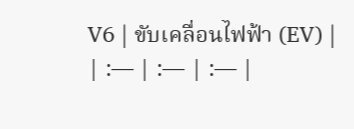V6 | ขับเคลื่อนไฟฟ้า (EV) |
| :— | :— | :— |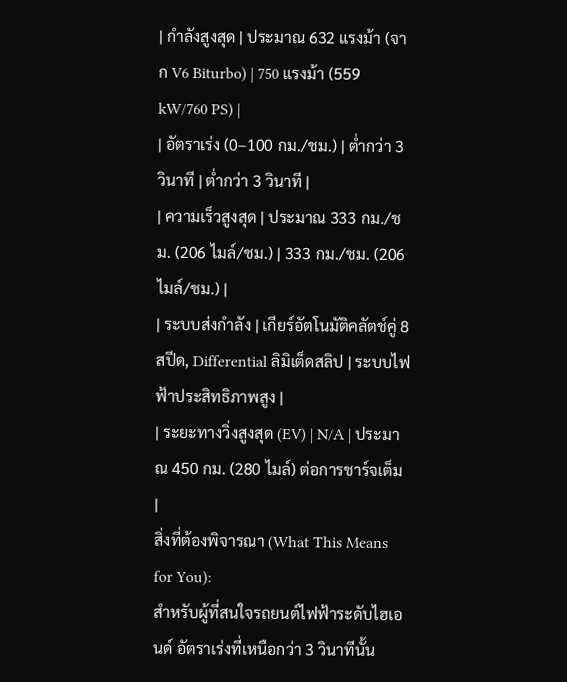| กำลังสูงสุด | ประมาณ 632 แรงม้า (จาก V6 Biturbo) | 750 แรงม้า (559 kW/760 PS) |
| อัตราเร่ง (0–100 กม./ชม.) | ต่ำกว่า 3 วินาที | ต่ำกว่า 3 วินาที |
| ความเร็วสูงสุด | ประมาณ 333 กม./ชม. (206 ไมล์/ชม.) | 333 กม./ชม. (206 ไมล์/ชม.) |
| ระบบส่งกำลัง | เกียร์อัตโนมัติคลัตช์คู่ 8 สปีด, Differential ลิมิเต็ดสลิป | ระบบไฟฟ้าประสิทธิภาพสูง |
| ระยะทางวิ่งสูงสุด (EV) | N/A | ประมาณ 450 กม. (280 ไมล์) ต่อการชาร์จเต็ม |
สิ่งที่ต้องพิจารณา (What This Means for You):
สำหรับผู้ที่สนใจรถยนต์ไฟฟ้าระดับไฮเอนด์ อัตราเร่งที่เหนือกว่า 3 วินาทีนั้น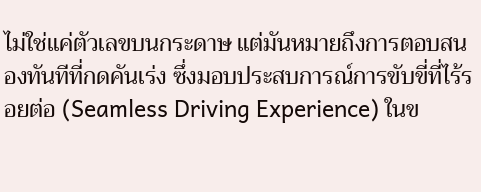ไม่ใช่แค่ตัวเลขบนกระดาษ แต่มันหมายถึงการตอบสนองทันทีที่กดคันเร่ง ซึ่งมอบประสบการณ์การขับขี่ที่ไร้รอยต่อ (Seamless Driving Experience) ในข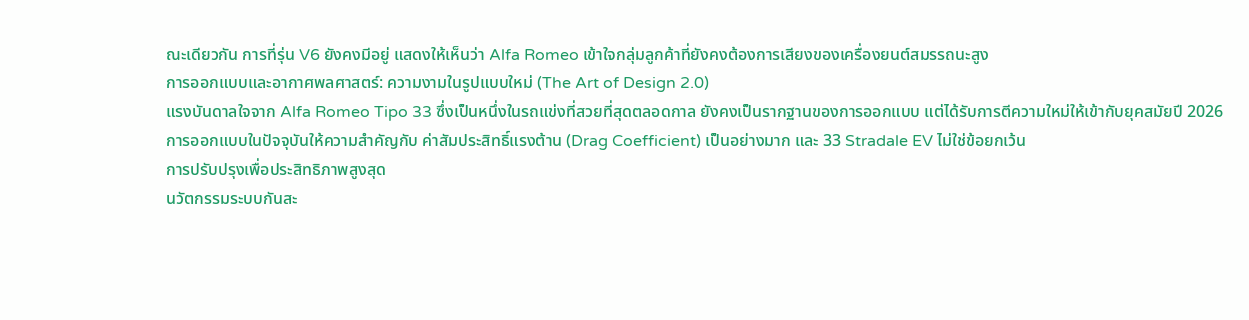ณะเดียวกัน การที่รุ่น V6 ยังคงมีอยู่ แสดงให้เห็นว่า Alfa Romeo เข้าใจกลุ่มลูกค้าที่ยังคงต้องการเสียงของเครื่องยนต์สมรรถนะสูง
การออกแบบและอากาศพลศาสตร์: ความงามในรูปแบบใหม่ (The Art of Design 2.0)
แรงบันดาลใจจาก Alfa Romeo Tipo 33 ซึ่งเป็นหนึ่งในรถแข่งที่สวยที่สุดตลอดกาล ยังคงเป็นรากฐานของการออกแบบ แต่ได้รับการตีความใหม่ให้เข้ากับยุคสมัยปี 2026 การออกแบบในปัจจุบันให้ความสำคัญกับ ค่าสัมประสิทธิ์แรงต้าน (Drag Coefficient) เป็นอย่างมาก และ 33 Stradale EV ไม่ใช่ข้อยกเว้น
การปรับปรุงเพื่อประสิทธิภาพสูงสุด
นวัตกรรมระบบกันสะ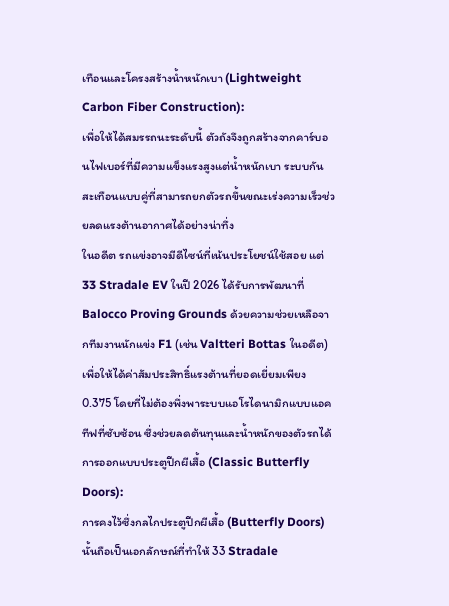เทือนและโครงสร้างน้ำหนักเบา (Lightweight Carbon Fiber Construction):
เพื่อให้ได้สมรรถนะระดับนี้ ตัวถังจึงถูกสร้างจากคาร์บอนไฟเบอร์ที่มีความแข็งแรงสูงแต่น้ำหนักเบา ระบบกันสะเทือนแบบคู่ที่สามารถยกตัวรถขึ้นขณะเร่งความเร็วช่วยลดแรงต้านอากาศได้อย่างน่าทึ่ง
ในอดีต รถแข่งอาจมีดีไซน์ที่เน้นประโยชน์ใช้สอย แต่ 33 Stradale EV ในปี 2026 ได้รับการพัฒนาที่ Balocco Proving Grounds ด้วยความช่วยเหลือจากทีมงานนักแข่ง F1 (เช่น Valtteri Bottas ในอดีต) เพื่อให้ได้ค่าสัมประสิทธิ์แรงต้านที่ยอดเยี่ยมเพียง 0.375 โดยที่ไม่ต้องพึ่งพาระบบแอโรไดนามิกแบบแอคทีฟที่ซับซ้อน ซึ่งช่วยลดต้นทุนและน้ำหนักของตัวรถได้
การออกแบบประตูปีกผีเสื้อ (Classic Butterfly Doors):
การคงไว้ซึ่งกลไกประตูปีกผีเสื้อ (Butterfly Doors) นั้นถือเป็นเอกลักษณ์ที่ทำให้ 33 Stradale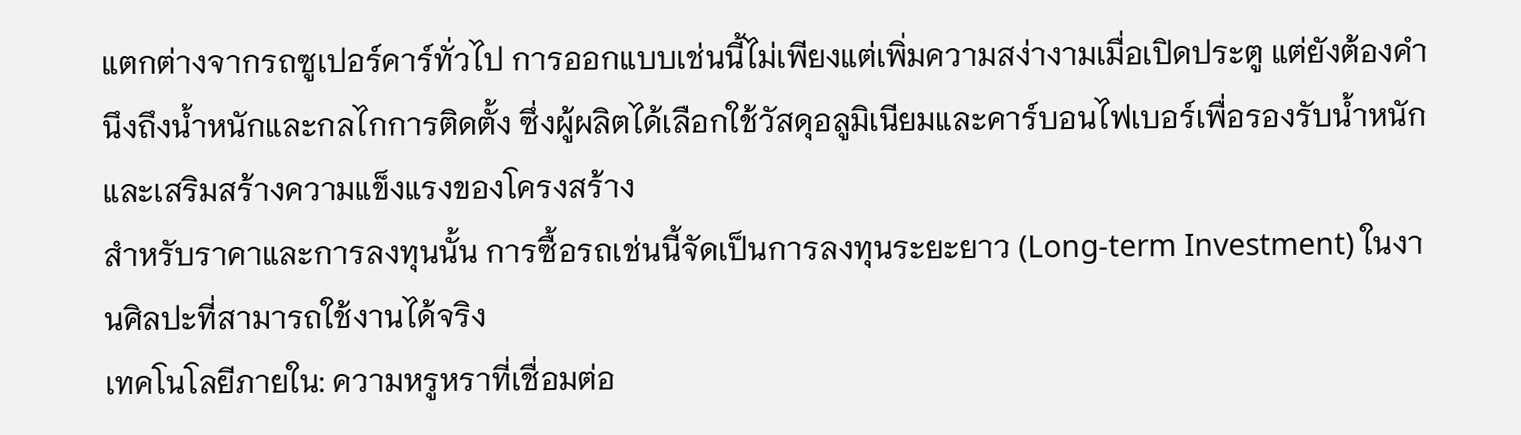แตกต่างจากรถซูเปอร์คาร์ทั่วไป การออกแบบเช่นนี้ไม่เพียงแต่เพิ่มความสง่างามเมื่อเปิดประตู แต่ยังต้องคำนึงถึงน้ำหนักและกลไกการติดตั้ง ซึ่งผู้ผลิตได้เลือกใช้วัสดุอลูมิเนียมและคาร์บอนไฟเบอร์เพื่อรองรับน้ำหนักและเสริมสร้างความแข็งแรงของโครงสร้าง
สำหรับราคาและการลงทุนนั้น การซื้อรถเช่นนี้จัดเป็นการลงทุนระยะยาว (Long-term Investment) ในงานศิลปะที่สามารถใช้งานได้จริง
เทคโนโลยีภายใน: ความหรูหราที่เชื่อมต่อ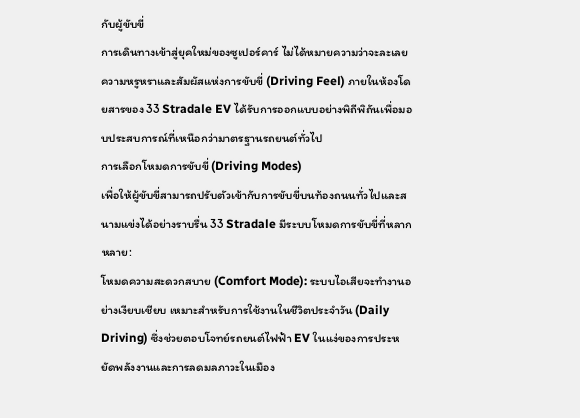กับผู้ขับขี่
การเดินทางเข้าสู่ยุคใหม่ของซูเปอร์คาร์ ไม่ได้หมายความว่าจะละเลยความหรูหราและสัมผัสแห่งการขับขี่ (Driving Feel) ภายในห้องโดยสารของ 33 Stradale EV ได้รับการออกแบบอย่างพิถีพิถันเพื่อมอบประสบการณ์ที่เหนือกว่ามาตรฐานรถยนต์ทั่วไป
การเลือกโหมดการขับขี่ (Driving Modes)
เพื่อให้ผู้ขับขี่สามารถปรับตัวเข้ากับการขับขี่บนท้องถนนทั่วไปและสนามแข่งได้อย่างราบรื่น 33 Stradale มีระบบโหมดการขับขี่ที่หลากหลาย:
โหมดความสะดวกสบาย (Comfort Mode): ระบบไอเสียจะทำงานอย่างเงียบเชียบ เหมาะสำหรับการใช้งานในชีวิตประจำวัน (Daily Driving) ซึ่งช่วยตอบโจทย์รถยนต์ไฟฟ้า EV ในแง่ของการประหยัดพลังงานและการลดมลภาวะในเมือง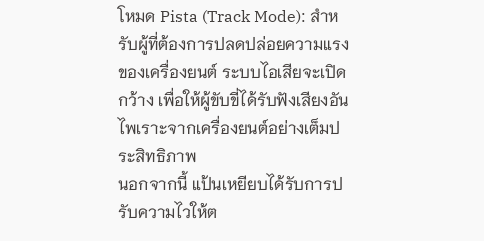โหมด Pista (Track Mode): สำหรับผู้ที่ต้องการปลดปล่อยความแรงของเครื่องยนต์ ระบบไอเสียจะเปิดกว้าง เพื่อให้ผู้ขับขี่ได้รับฟังเสียงอันไพเราะจากเครื่องยนต์อย่างเต็มประสิทธิภาพ
นอกจากนี้ แป้นเหยียบได้รับการปรับความไวให้ต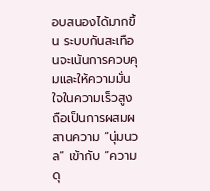อบสนองได้มากขึ้น ระบบกันสะเทือนจะเน้นการควบคุมและให้ความมั่นใจในความเร็วสูง ถือเป็นการผสมผสานความ “นุ่มนวล” เข้ากับ “ความดุ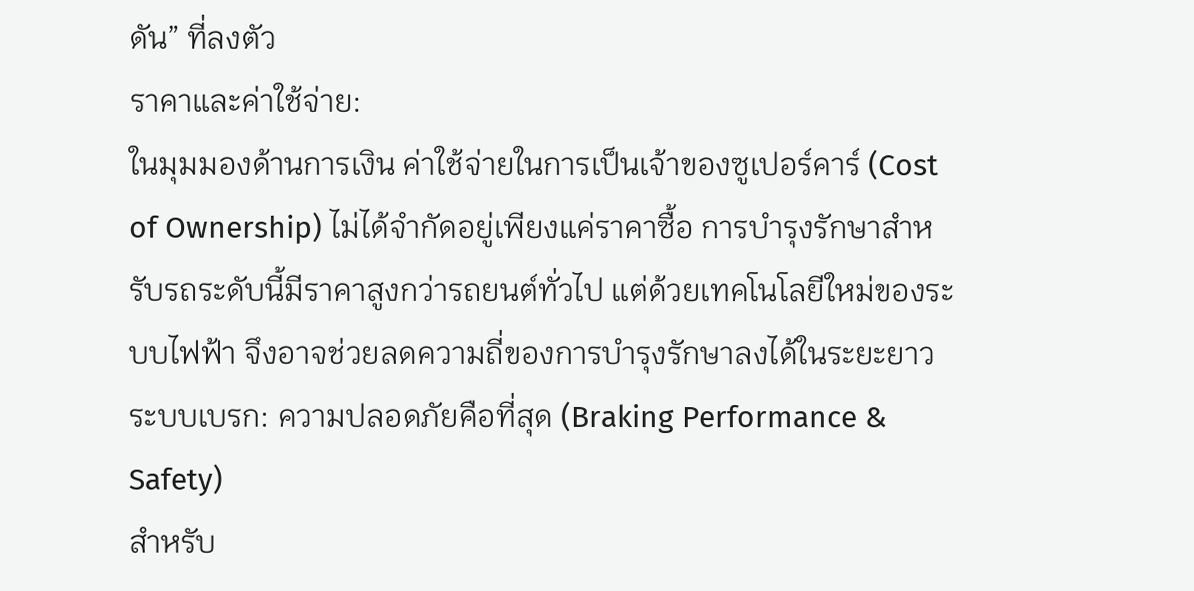ดัน” ที่ลงตัว
ราคาและค่าใช้จ่าย:
ในมุมมองด้านการเงิน ค่าใช้จ่ายในการเป็นเจ้าของซูเปอร์คาร์ (Cost of Ownership) ไม่ได้จำกัดอยู่เพียงแค่ราคาซื้อ การบำรุงรักษาสำหรับรถระดับนี้มีราคาสูงกว่ารถยนต์ทั่วไป แต่ด้วยเทคโนโลยีใหม่ของระบบไฟฟ้า จึงอาจช่วยลดความถี่ของการบำรุงรักษาลงได้ในระยะยาว
ระบบเบรก: ความปลอดภัยคือที่สุด (Braking Performance & Safety)
สำหรับ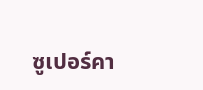ซูเปอร์คา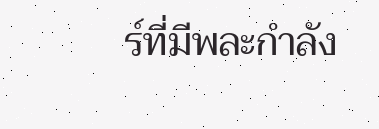ร์ที่มีพละกำลัง